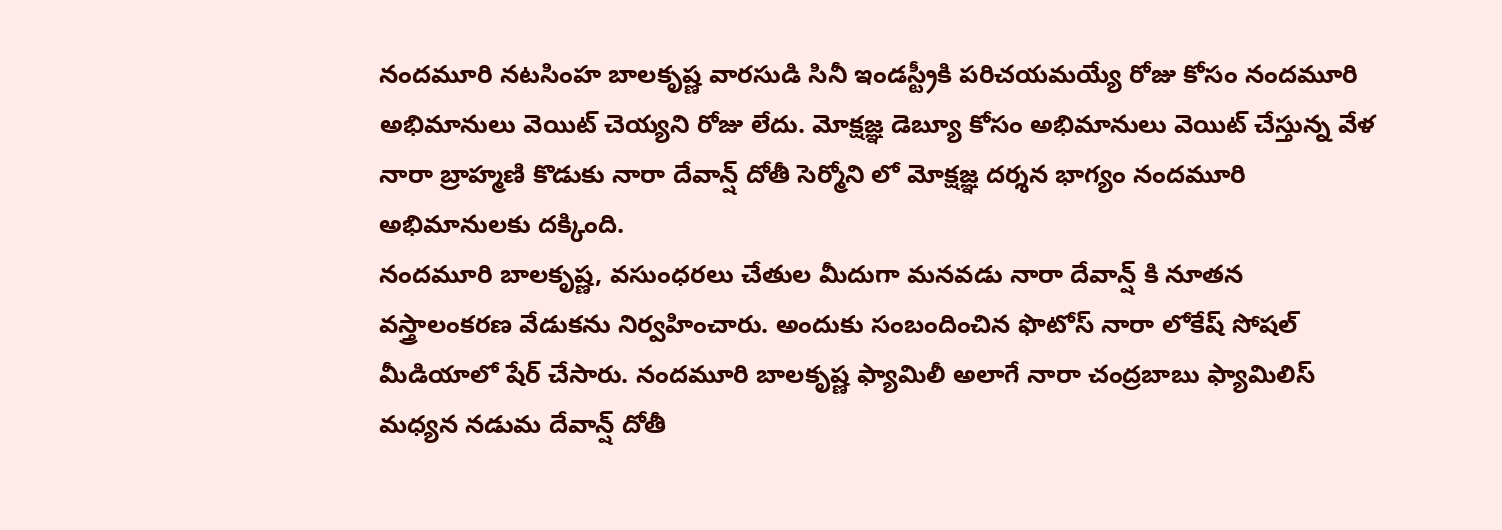నందమూరి నటసింహ బాలకృష్ణ వారసుడి సినీ ఇండస్ట్రీకి పరిచయమయ్యే రోజు కోసం నందమూరి అభిమానులు వెయిట్ చెయ్యని రోజు లేదు. మోక్షజ్ఞ డెబ్యూ కోసం అభిమానులు వెయిట్ చేస్తున్న వేళ నారా బ్రాహ్మణి కొడుకు నారా దేవాన్ష్ దోతీ సెర్మోని లో మోక్షజ్ఞ దర్శన భాగ్యం నందమూరి అభిమానులకు దక్కింది.
నందమూరి బాలకృష్ణ, వసుంధరలు చేతుల మీదుగా మనవడు నారా దేవాన్ష్ కి నూతన వస్త్రాలంకరణ వేడుకను నిర్వహించారు. అందుకు సంబందించిన ఫొటోస్ నారా లోకేష్ సోషల్ మీడియాలో షేర్ చేసారు. నందమూరి బాలకృష్ణ ఫ్యామిలీ అలాగే నారా చంద్రబాబు ఫ్యామిలిస్ మధ్యన నడుమ దేవాన్ష్ దోతీ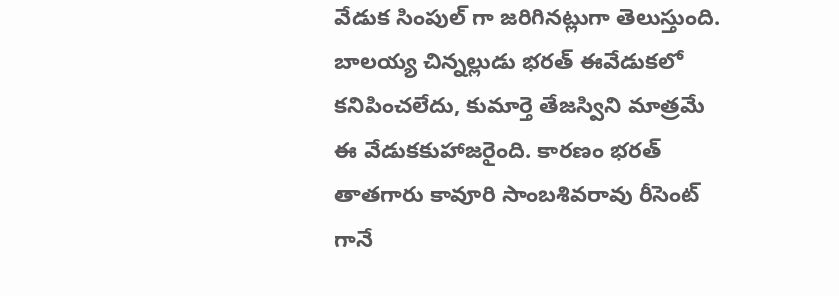వేడుక సింపుల్ గా జరిగినట్లుగా తెలుస్తుంది.
బాలయ్య చిన్నల్లుడు భరత్ ఈవేడుకలో కనిపించలేదు, కుమార్తె తేజస్విని మాత్రమే ఈ వేడుకకుహాజరైంది. కారణం భరత్ తాతగారు కావూరి సాంబశివరావు రీసెంట్ గానే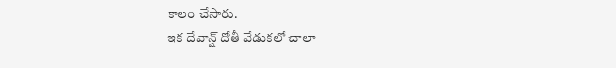కాలం చేసారు.
ఇక దేవాన్ష్ దోతీ వేడుకలో చాలా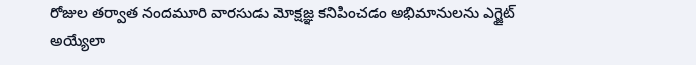రోజుల తర్వాత నందమూరి వారసుడు మోక్షజ్ఞ కనిపించడం అభిమానులను ఎగ్జైట్ అయ్యేలా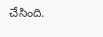చేసింది.